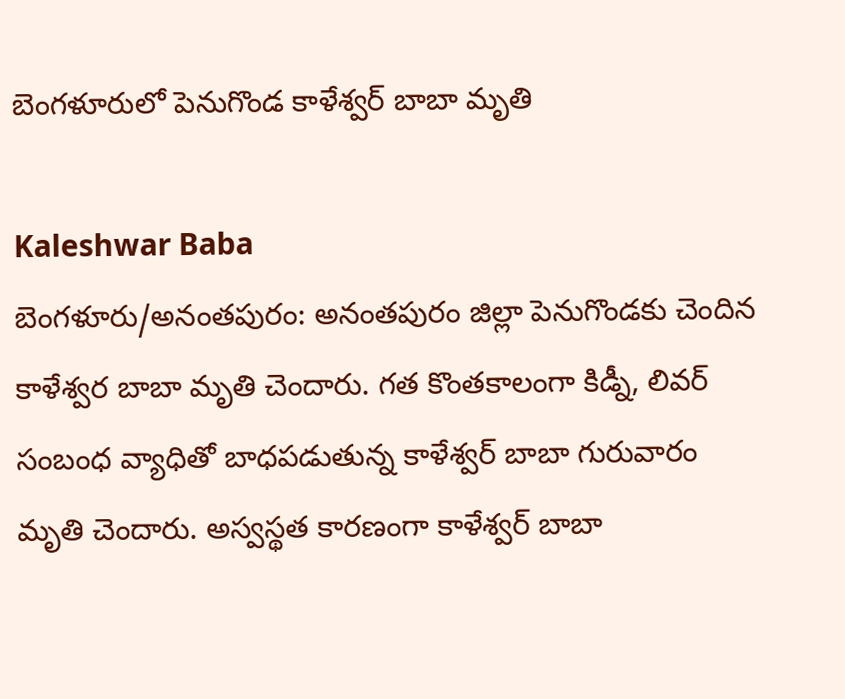బెంగళూరులో పెనుగొండ కాళేశ్వర్ బాబా మృతి

Kaleshwar Baba
బెంగళూరు/అనంతపురం: అనంతపురం జిల్లా పెనుగొండకు చెందిన కాళేశ్వర బాబా మృతి చెందారు. గత కొంతకాలంగా కిడ్నీ, లివర్ సంబంధ వ్యాధితో బాధపడుతున్న కాళేశ్వర్ బాబా గురువారం మృతి చెందారు. అస్వస్థత కారణంగా కాళేశ్వర్ బాబా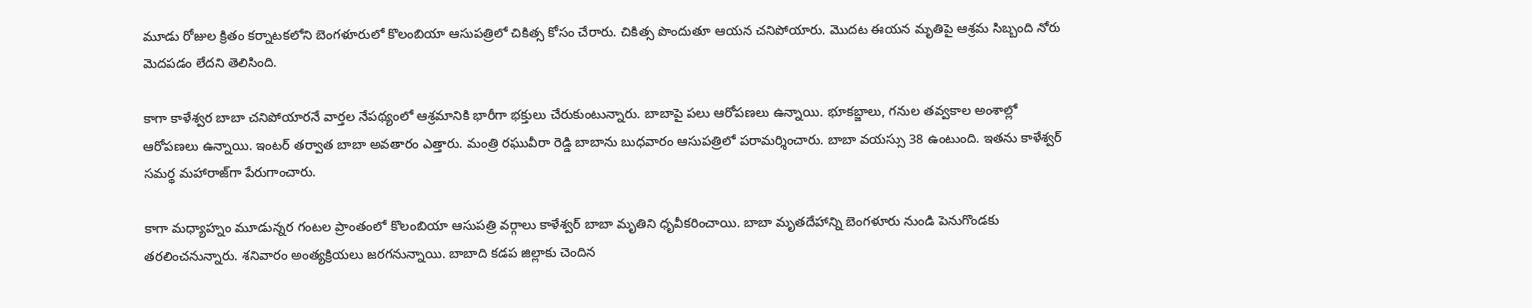మూడు రోజుల క్రితం కర్నాటకలోని బెంగళూరులో కొలంబియా ఆసుపత్రిలో చికిత్స కోసం చేరారు. చికిత్స పొందుతూ ఆయన చనిపోయారు. మొదట ఈయన మృతిపై ఆశ్రమ సిబ్బంది నోరు మెదపడం లేదని తెలిసింది.

కాగా కాళేశ్వర బాబా చనిపోయారనే వార్తల నేపథ్యంలో ఆశ్రమానికి భారీగా భక్తులు చేరుకుంటున్నారు. బాబాపై పలు ఆరోపణలు ఉన్నాయి. భూకబ్జాలు, గనుల తవ్వకాల అంశాల్లో ఆరోపణలు ఉన్నాయి. ఇంటర్ తర్వాత బాబా అవతారం ఎత్తారు. మంత్రి రఘువీరా రెడ్డి బాబాను బుధవారం ఆసుపత్రిలో పరామర్శించారు. బాబా వయస్సు 38 ఉంటుంది. ఇతను కాళేశ్వర్ సమర్థ మహారాజ్‌గా పేరుగాంచారు.

కాగా మధ్యాహ్నం మూడున్నర గంటల ప్రాంతంలో కొలంబియా ఆసుపత్రి వర్గాలు కాళేశ్వర్ బాబా మృతిని ధృవీకరించాయి. బాబా మృతదేహాన్ని బెంగళూరు నుండి పెనుగొండకు తరలించనున్నారు. శనివారం అంత్యక్రియలు జరగనున్నాయి. బాబాది కడప జిల్లాకు చెందిన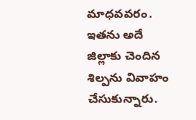మాధవవరం. ఇతను అదే జిల్లాకు చెందిన శిల్పను వివాహం చేసుకున్నారు.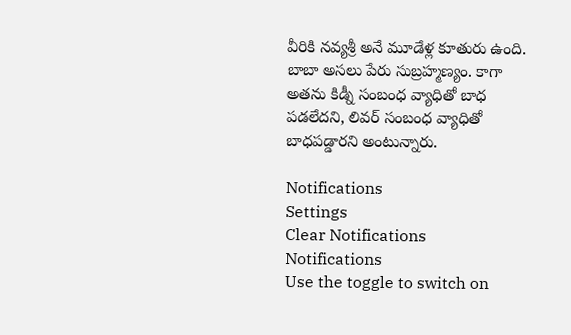వీరికి నవ్యశ్రీ అనే మూడేళ్ల కూతురు ఉంది. బాబా అసలు పేరు సుబ్రహ్మణ్యం. కాగా అతను కిడ్నీ సంబంధ వ్యాధితో బాధ పడలేదని, లివర్ సంబంధ వ్యాధితో బాధపడ్డారని అంటున్నారు.

Notifications
Settings
Clear Notifications
Notifications
Use the toggle to switch on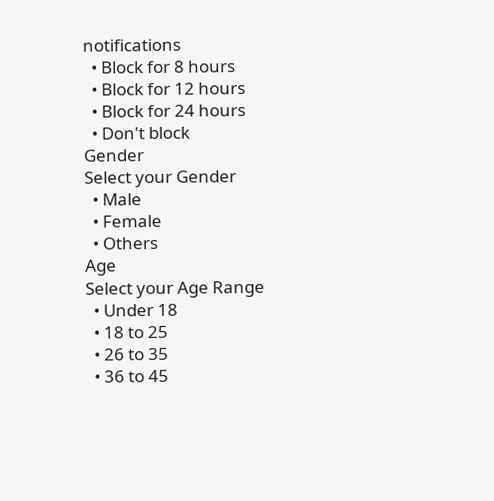notifications
  • Block for 8 hours
  • Block for 12 hours
  • Block for 24 hours
  • Don't block
Gender
Select your Gender
  • Male
  • Female
  • Others
Age
Select your Age Range
  • Under 18
  • 18 to 25
  • 26 to 35
  • 36 to 45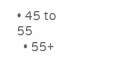• 45 to 55
  • 55+